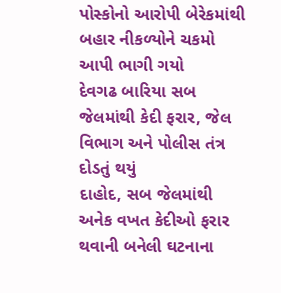પોસ્કોનો આરોપી બેરેકમાંથી બહાર નીકળ્યોને ચકમો આપી ભાગી ગયો
દેવગઢ બારિયા સબ જેલમાંથી કેદી ફરાર, જેલ વિભાગ અને પોલીસ તંત્ર દોડતું થયું
દાહોદ, સબ જેલમાંથી અનેક વખત કેદીઓ ફરાર થવાની બનેલી ઘટનાના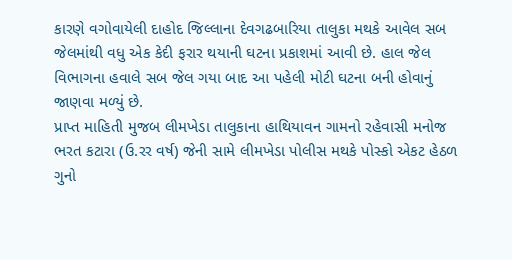કારણે વગોવાયેલી દાહોદ જિલ્લાના દેવગઢબારિયા તાલુકા મથકે આવેલ સબ જેલમાંથી વધુ એક કેદી ફરાર થયાની ઘટના પ્રકાશમાં આવી છે. હાલ જેલ વિભાગના હવાલે સબ જેલ ગયા બાદ આ પહેલી મોટી ઘટના બની હોવાનું જાણવા મળ્યું છે.
પ્રાપ્ત માહિતી મુજબ લીમખેડા તાલુકાના હાથિયાવન ગામનો રહેવાસી મનોજ ભરત કટારા (ઉ.રર વર્ષ) જેની સામે લીમખેડા પોલીસ મથકે પોસ્કો એકટ હેઠળ ગુનો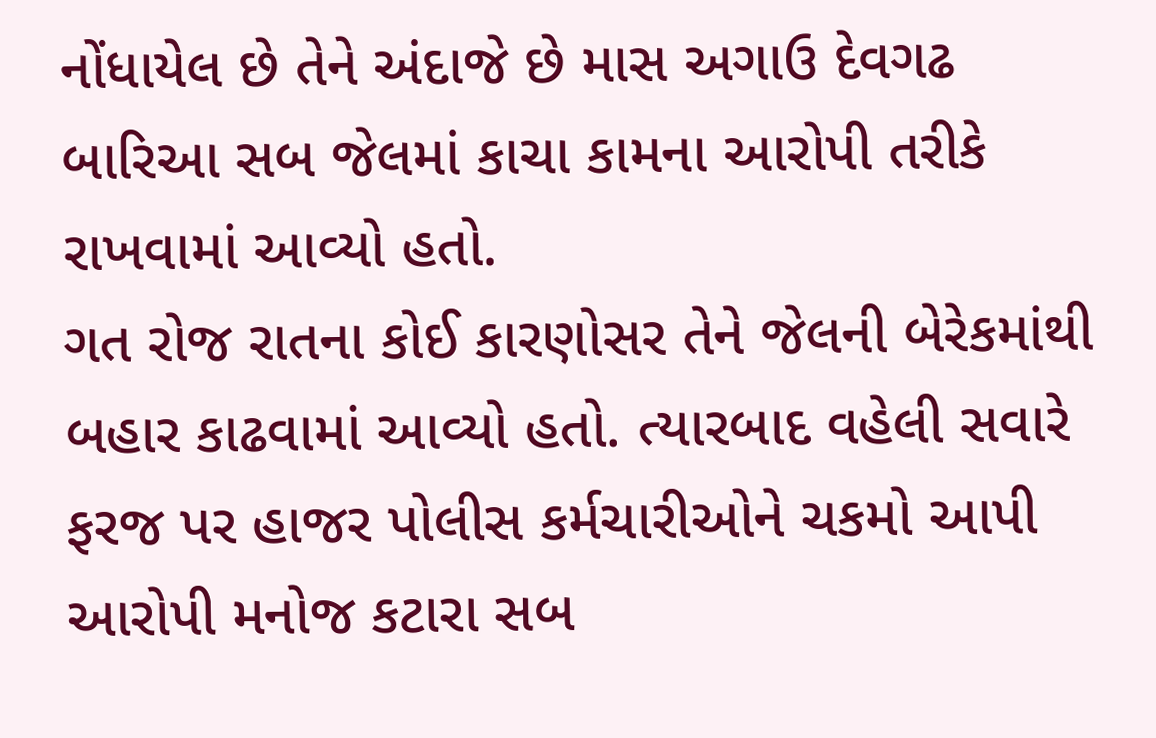નોંધાયેલ છે તેને અંદાજે છે માસ અગાઉ દેવગઢ બારિઆ સબ જેલમાં કાચા કામના આરોપી તરીકે રાખવામાં આવ્યો હતો.
ગત રોજ રાતના કોઈ કારણોસર તેને જેલની બેરેકમાંથી બહાર કાઢવામાં આવ્યો હતો. ત્યારબાદ વહેલી સવારે ફરજ પર હાજર પોલીસ કર્મચારીઓને ચકમો આપી આરોપી મનોજ કટારા સબ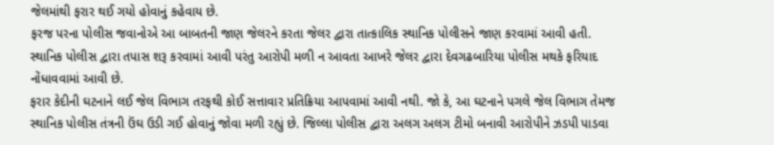જેલમાંથી ફરાર થઈ ગયો હોવાનું કહેવાય છે.
ફરજ પરના પોલીસ જવાનોએ આ બાબતની જાણ જેલરને કરતા જેલર દ્વારા તાત્કાલિક સ્થાનિક પોલીસને જાણ કરવામાં આવી હતી. સ્થાનિક પોલીસ દ્વારા તપાસ શરૂ કરવામાં આવી પરંતુ આરોપી મળી ન આવતા આખરે જેલર દ્વારા દેવગઢબારિયા પોલીસ મથકે ફરિયાદ નોંધાવવામાં આવી છે.
ફરાર કેદીની ઘટનાને લઈ જેલ વિભાગ તરફથી કોઈ સત્તાવાર પ્રતિક્રિયા આપવામાં આવી નથી. જો કે, આ ઘટનાને પગલે જેલ વિભાગ તેમજ સ્થાનિક પોલીસ તંત્રની ઉંઘ ઉડી ગઈ હોવાનું જોવા મળી રહ્યું છે. જિલ્લા પોલીસ દ્વારા અલગ અલગ ટીમો બનાવી આરોપીને ઝડપી પાડવા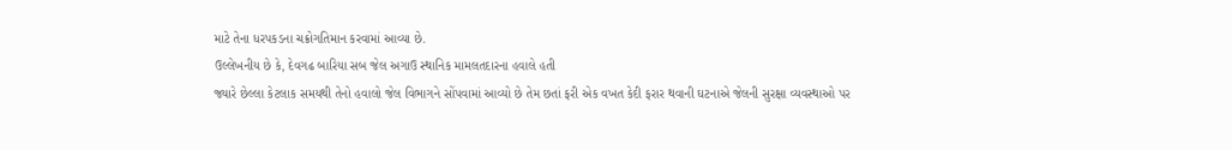માટે તેના ધરપકડના ચક્રોગતિમાન કરવામાં આવ્યા છે.
ઉલ્લેખનીય છે કે, દેવગઢ બારિયા સબ જેલ અગાઉ સ્થાનિક મામલતદારના હવાલે હતી
જ્યારે છેલ્લા કેટલાક સમયથી તેનો હવાલો જેલ વિભાગને સોંપવામાં આવ્યો છે તેમ છતાં ફરી એક વખત કેદી ફરાર થવાની ઘટનાએ જેલની સુરક્ષા વ્યવસ્થાઓ પર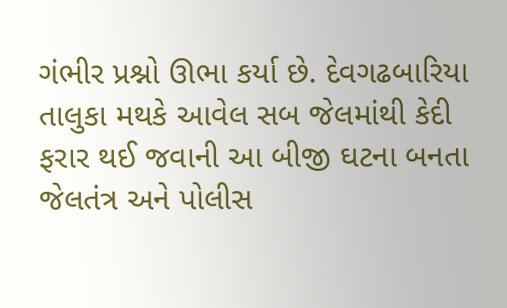ગંભીર પ્રશ્નો ઊભા કર્યા છે. દેવગઢબારિયા તાલુકા મથકે આવેલ સબ જેલમાંથી કેદી ફરાર થઈ જવાની આ બીજી ઘટના બનતા જેલતંત્ર અને પોલીસ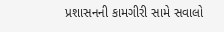પ્રશાસનની કામગીરી સામે સવાલો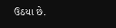ઉઠયા છે.